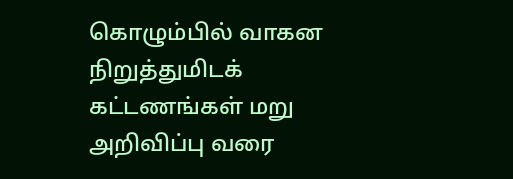கொழும்பில் வாகன நிறுத்துமிடக் கட்டணங்கள் மறு அறிவிப்பு வரை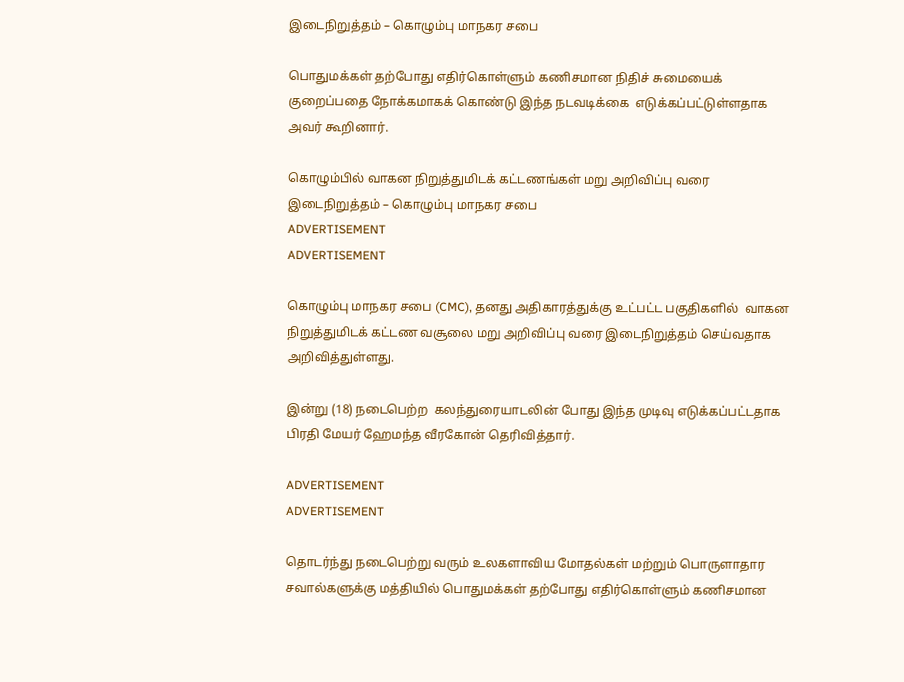இடைநிறுத்தம் – கொழும்பு மாநகர சபை

பொதுமக்கள் தற்போது எதிர்கொள்ளும் கணிசமான நிதிச் சுமையைக் குறைப்பதை நோக்கமாகக் கொண்டு இந்த நடவடிக்கை  எடுக்கப்பட்டுள்ளதாக அவர் கூறினார்.

கொழும்பில் வாகன நிறுத்துமிடக் கட்டணங்கள் மறு அறிவிப்பு வரை இடைநிறுத்தம் – கொழும்பு மாநகர சபை
ADVERTISEMENT
ADVERTISEMENT

கொழும்பு மாநகர சபை (CMC), தனது அதிகாரத்துக்கு உட்பட்ட பகுதிகளில்  வாகன நிறுத்துமிடக் கட்டண வசூலை மறு அறிவிப்பு வரை இடைநிறுத்தம் செய்வதாக அறிவித்துள்ளது.

இன்று (18) நடைபெற்ற  கலந்துரையாடலின் போது இந்த முடிவு எடுக்கப்பட்டதாக பிரதி மேயர் ஹேமந்த வீரகோன் தெரிவித்தார்.

ADVERTISEMENT
ADVERTISEMENT

தொடர்ந்து நடைபெற்று வரும் உலகளாவிய மோதல்கள் மற்றும் பொருளாதார சவால்களுக்கு மத்தியில் பொதுமக்கள் தற்போது எதிர்கொள்ளும் கணிசமான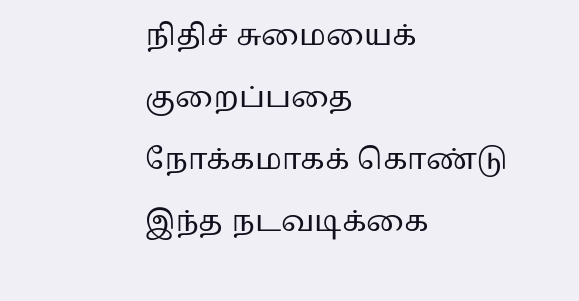நிதிச் சுமையைக் குறைப்பதை நோக்கமாகக் கொண்டு இந்த நடவடிக்கை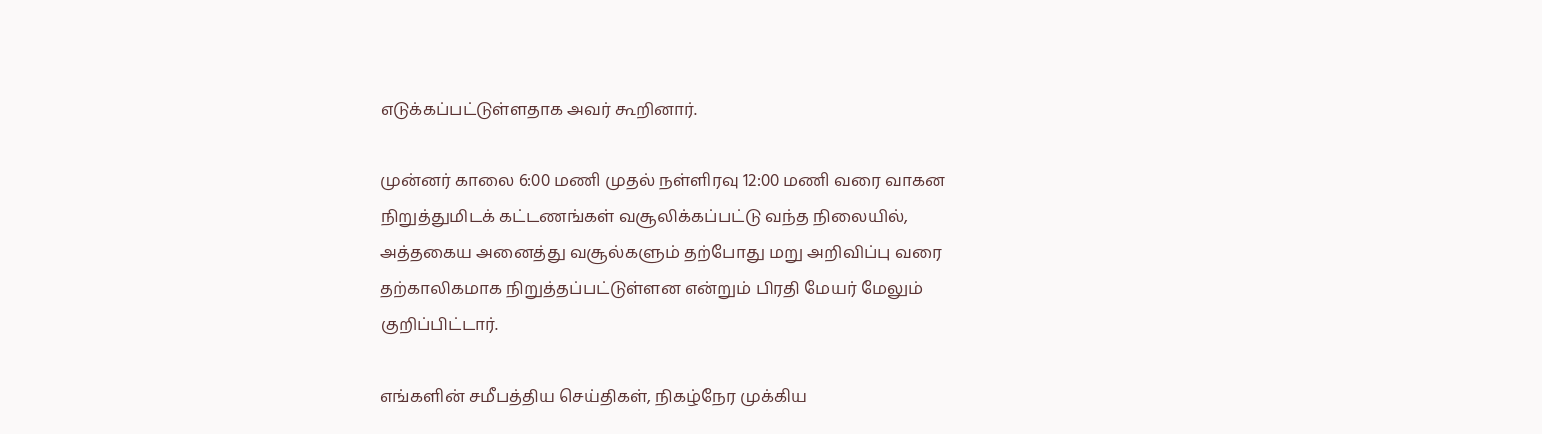எடுக்கப்பட்டுள்ளதாக அவர் கூறினார்.

முன்னர் காலை 6:00 மணி முதல் நள்ளிரவு 12:00 மணி வரை வாகன நிறுத்துமிடக் கட்டணங்கள் வசூலிக்கப்பட்டு வந்த நிலையில், அத்தகைய அனைத்து வசூல்களும் தற்போது மறு அறிவிப்பு வரை தற்காலிகமாக நிறுத்தப்பட்டுள்ளன என்றும் பிரதி மேயர் மேலும் குறிப்பிட்டார்.

எங்களின் சமீபத்திய செய்திகள், நிகழ்நேர முக்கிய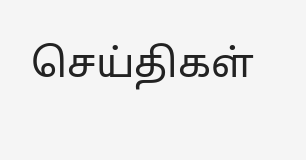செய்திகள்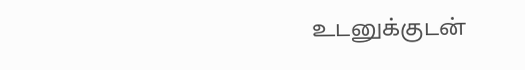உடனுக்குடன்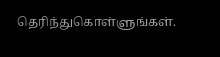தெரிந்துகொள்ளுங்கள்.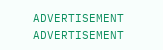ADVERTISEMENT
ADVERTISEMENT